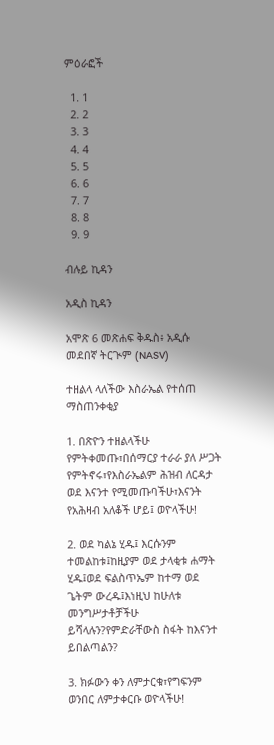ምዕራፎች

  1. 1
  2. 2
  3. 3
  4. 4
  5. 5
  6. 6
  7. 7
  8. 8
  9. 9

ብሉይ ኪዳን

አዲስ ኪዳን

አሞጽ 6 መጽሐፍ ቅዱስ፥ አዲሱ መደበኛ ትርጒም (NASV)

ተዘልላ ላለችው እስራኤል የተሰጠ ማስጠንቀቂያ

1. በጽዮን ተዘልላችሁ የምትቀመጡ፣በሰማርያ ተራራ ያለ ሥጋት የምትኖሩ፣የእስራኤልም ሕዝብ ለርዳታ ወደ እናንተ የሚመጡባችሁ፣እናንት የአሕዛብ አለቆች ሆይ፤ ወዮላችሁ!

2. ወደ ካልኔ ሂዱ፤ እርሱንም ተመልከቱ፤ከዚያም ወደ ታላቂቱ ሐማት ሂዱ፤ወደ ፍልስጥኤም ከተማ ወደ ጌትም ውረዱ፤እነዚህ ከሁለቱ መንግሥታቶቻችሁ ይሻላሉን?የምድራቸውስ ስፋት ከእናንተ ይበልጣልን?

3. ክፉውን ቀን ለምታርቁ፣የግፍንም ወንበር ለምታቀርቡ ወዮላችሁ!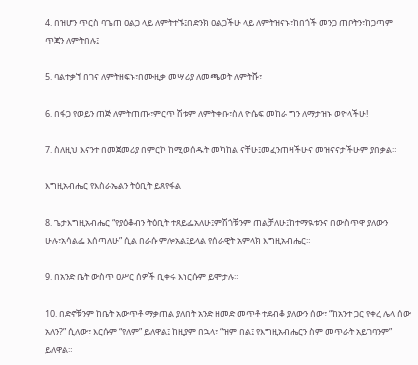4. በዝሆን ጥርስ ባጌጠ ዐልጋ ላይ ለምትተኙ፤በድንክ ዐልጋችሁ ላይ ለምትዝናኑ፣ከበጎች መንጋ ጠቦትን፣ከጋጣም ጥጃን ለምትበሉ፤

5. ባልተቃኘ በገና ለምትዘፍኑ፣በሙዚቃ መሣሪያ ለመጫወት ለምትሹ፣

6. በፋጋ የወይን ጠጅ ለምትጠጡ፣ምርጥ ሽቱም ለምትቀቡ፣ስለ ዮሴፍ መከራ ግን ለማታዝኑ ወዮላችሁ!

7. ስለዚህ እናንተ በመጀመሪያ በምርኮ ከሚወሰዱት መካከል ናቸሁ፤መፈንጠዛችሁና መዝናናታችሁም ያበቃል።

እግዚአብሔር የእስራኤልን ትዕቢት ይጸየፋል

8. ጌታእግዚአብሔር “የያዕቆብን ትዕቢት ተጸይፌአለሁ፤ምሽጎቹንም ጠልቻለሁ፤ከተማዪቱንና በውስጥዋ ያለውን ሁሉ፣አሳልፌ እሰጣለሁ” ሲል በራሱ ምሎአል፤ይላል የሰራዊት አምላክ እግዚአብሔር።

9. በአንድ ቤት ውስጥ ዐሥር ሰዎች ቢቀሩ እነርሱም ይሞታሉ።

10. በድኖቹንም ከቤት አውጥቶ ማቃጠል ያለበት አንድ ዘመድ መጥቶ ተደብቆ ያለውን ሰው፣ “ከአንተ ጋር የቀረ ሌላ ሰው አለን?” ሲለው፣ እርሱም “የለም” ይለዋል፤ ከዚያም በኋላ፣ “ዝም በል፤ የእግዚአብሔርን ስም መጥራት አይገባንም” ይለዋል።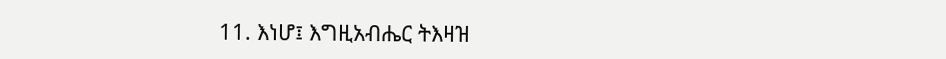11. እነሆ፤ እግዚአብሔር ትእዛዝ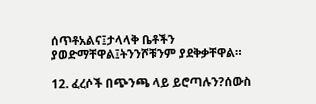ሰጥቶአልና፤ታላላቅ ቤቶችን ያወድማቸዋል፤ትንንሾቹንም ያደቅቃቸዋል።

12. ፈረሶች በጭንጫ ላይ ይሮጣሉን?ሰውስ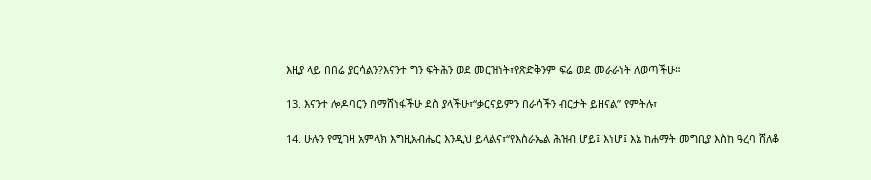እዚያ ላይ በበሬ ያርሳልን?እናንተ ግን ፍትሕን ወደ መርዝነት፣የጽድቅንም ፍሬ ወደ መራራነት ለወጣችሁ።

13. እናንተ ሎዶባርን በማሸነፋችሁ ደስ ያላችሁ፣“ቃርናይምን በራሳችን ብርታት ይዘናል” የምትሉ፣

14. ሁሉን የሚገዛ አምላክ እግዚአብሔር እንዲህ ይላልና፣“የእስራኤል ሕዝብ ሆይ፤ እነሆ፤ እኔ ከሐማት መግቢያ እስከ ዓረባ ሸለቆ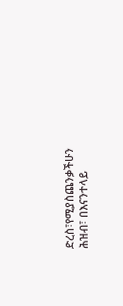ድረስ፣የሚያስጨንቃችሁን ሕዝብ፣ በእናንተላይ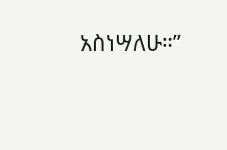አስነሣለሁ።”